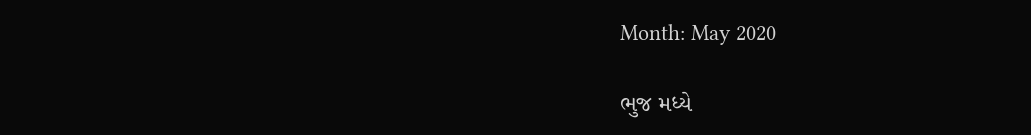Month: May 2020

ભુજ મધ્યે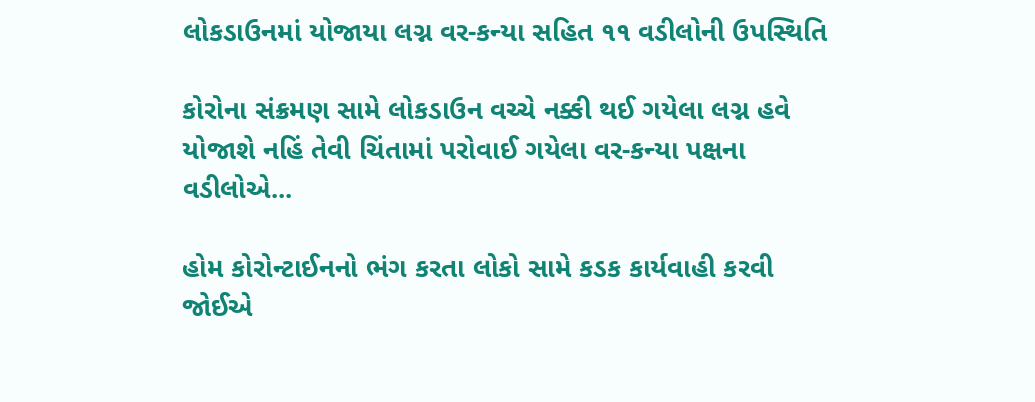લોકડાઉનમાં યોજાયા લગ્ન વર-કન્યા સહિત ૧૧ વડીલોની ઉપસ્થિતિ

કોરોના સંક્રમણ સામે લોકડાઉન વચ્ચે નક્કી થઈ ગયેલા લગ્ન હવે યોજાશે નહિં તેવી ચિંતામાં પરોવાઈ ગયેલા વર-કન્યા પક્ષના વડીલોએ...

હોમ કોરોન્ટાઈનનો ભંગ કરતા લોકો સામે કડક કાર્યવાહી કરવી જોઈએ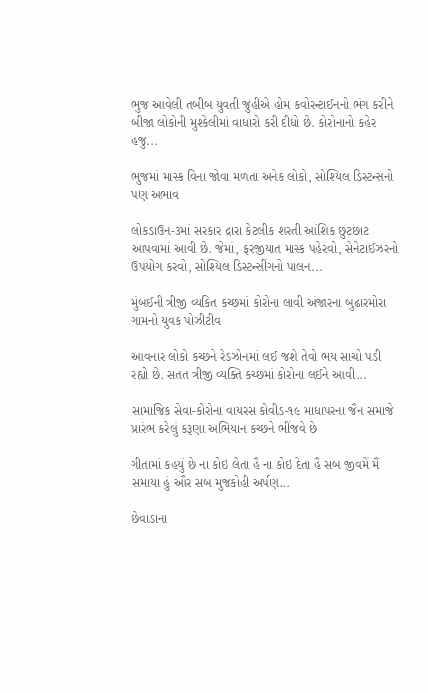ભુજ આવેલી તબીબ યુવતી જુહીએ હોમ કવોરન્ટાઈનનો ભંગ કરીને બીજા લોકોની મુશ્કેલીમાં વાધારો કરી દીધો છે. કોરોનાનો કહેર હજુ...

ભુજમાં માસ્ક વિના જોવા મળતા અનેક લોકો, સોશ્યિલ ડિસ્ટન્સનો પણ અભાવ

લોકડાઉન-૩માં સરકાર દ્રારા કેટલીક શરતી આંશિક છુટછાટ આપવામાં આવી છે. જેમાં, ફરજીયાત માસ્ક પહેરવો, સેનેટાઈઝરનો ઉપયોગ કરવો, સોશ્યિલ ડિસ્ટન્સીંગનો પાલન...

મુંબઈની ત્રીજી વ્યકિત કચ્છમાં કોરોના લાવી અંજારના બુઢારમોરા ગામનો યુવક પોઝીટીવ

આવનાર લોકો કચ્છને રેડઝોનમાં લઈ જશે તેવો ભય સાચો પડી રહ્યો છે. સતત ત્રીજી વ્યક્તિ કચ્છમાં કોરોના લઈને આવી...

સામાજિક સેવા-કોરોના વાયરસ કોવીડ-૧૯ માધાપરના જૈન સમાજે પ્રારંભ કરેલું કરૂણા અભિયાન કચ્છને ભીંજવે છે

ગીતામાં કહયું છે ના કોઇ લેતા હૈ ના કોઇ દેતા હૈ સબ જીવમેં મૈં સમાયા હું ઔર સબ મુજકોહી અર્પણ...

છેવાડાના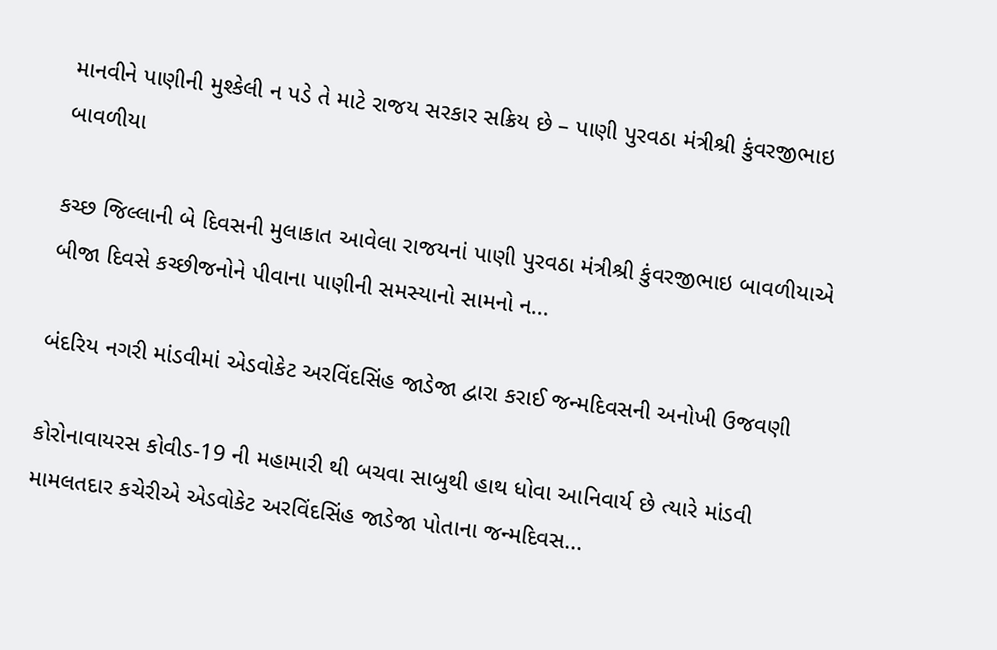માનવીને પાણીની મુશ્કેલી ન પડે તે માટે રાજય સરકાર સક્રિય છે – પાણી પુરવઠા મંત્રીશ્રી કુંવરજીભાઇ બાવળીયા

કચ્છ જિલ્લાની બે દિવસની મુલાકાત આવેલા રાજયનાં પાણી પુરવઠા મંત્રીશ્રી કુંવરજીભાઇ બાવળીયાએ બીજા દિવસે કચ્છીજનોને પીવાના પાણીની સમસ્યાનો સામનો ન...

બંદરિય નગરી માંડવીમાં એડવોકેટ અરવિંદસિંહ જાડેજા દ્વારા કરાઈ જન્મદિવસની અનોખી ઉજવણી

કોરોનાવાયરસ કોવીડ-19 ની મહામારી થી બચવા સાબુથી હાથ ધોવા આનિવાર્ય છે ત્યારે માંડવી મામલતદાર કચેરીએ એડવોકેટ અરવિંદસિંહ જાડેજા પોતાના જન્મદિવસ...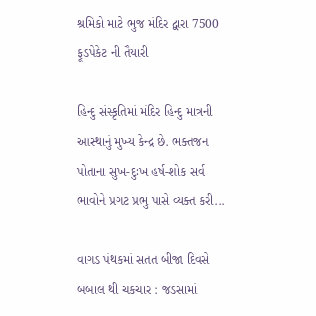શ્રમિકો માટે ભુજ મંદિર દ્વારા 7500 ફૂડપેકેટ ની તૈયારી

હિન્દુ સંસ્કૃતિમાં મંદિર હિન્દુ માત્રની આસ્થાનું મુખ્ય કેન્દ્ર છે. ભક્તજન પોતાના સુખ-દુઃખ હર્ષ-શોક સર્વ ભાવોને પ્રગટ પ્રભુ પાસે વ્યક્ત કરી...

વાગડ પંથકમાં સતત બીજા દિવસે બબાલ થી ચકચાર : જડસામાં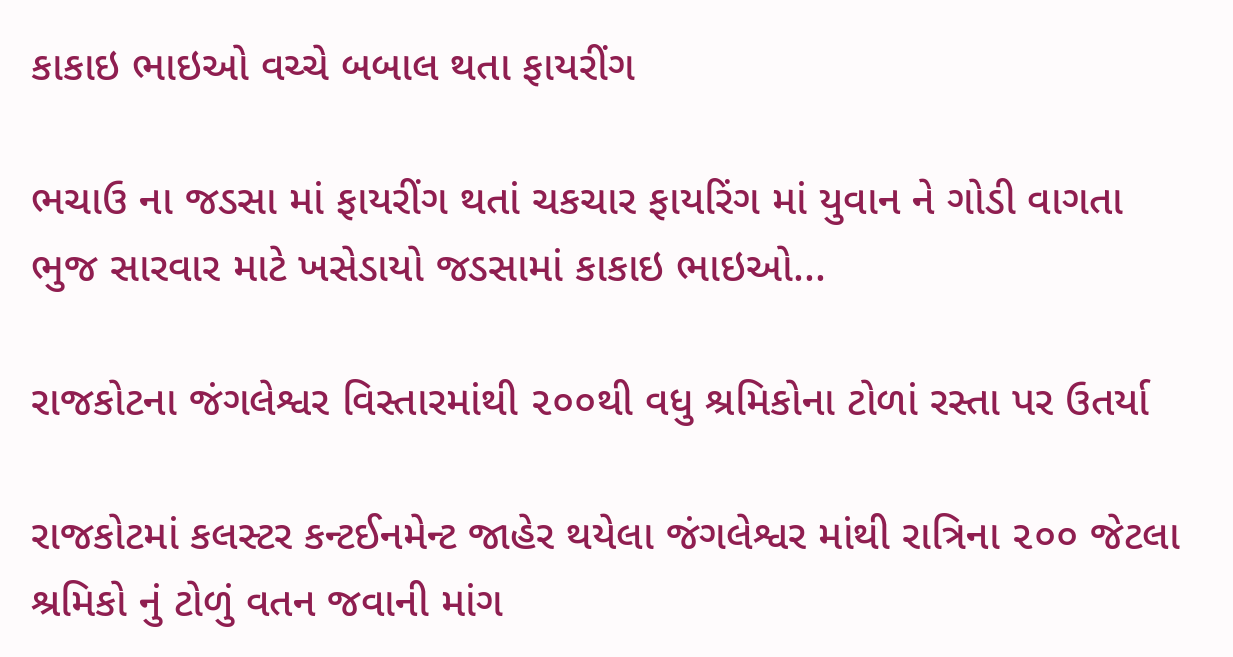કાકાઇ ભાઇઓ વચ્ચે બબાલ થતા ફાયરીંગ

ભચાઉ ના જડસા માં ફાયરીંગ થતાં ચકચાર ફાયરિંગ માં યુવાન ને ગોડી વાગતા ભુજ સારવાર માટે ખસેડાયો જડસામાં કાકાઇ ભાઇઓ...

રાજકોટના જંગલેશ્વર વિસ્તારમાંથી ૨૦૦થી વધુ શ્રમિકોના ટોળાં રસ્તા પર ઉતર્યા

રાજકોટમાં કલસ્ટર કન્ટઈનમેન્ટ જાહેર થયેલા જંગલેશ્વર માંથી રાત્રિના ૨૦૦ જેટલા શ્રમિકો નું ટોળું વતન જવાની માંગ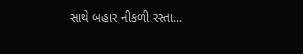સાથે બહાર નીકળી રસ્તા...